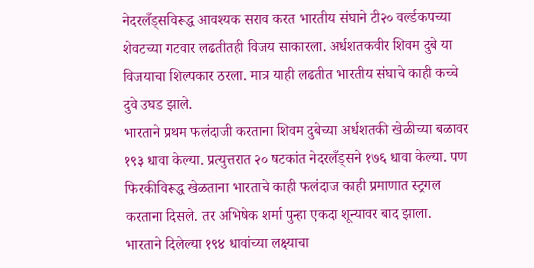नेदरलँड्सविरूद्ध आवश्यक सराव करत भारतीय संघाने टी२० वर्ल्डकपच्या शेवटच्या गटवार लढतीतही विजय साकारला. अर्धशतकवीर शिवम दुबे या विजयाचा शिल्पकार ठरला. मात्र याही लढतीत भारतीय संघाचे काही कच्चे दुवे उघड झाले.
भारताने प्रथम फलंदाजी करताना शिवम दुबेच्या अर्धशतकी खेळीच्या बळावर १९३ धावा केल्या. प्रत्युत्तरात २० षटकांत नेदरलँड्सने १७६ धावा केल्या. पण फिरकीविरूद्ध खेळताना भारताचे काही फलंदाज काही प्रमाणात स्ट्रगल करताना दिसले. तर अभिषेक शर्मा पुन्हा एकदा शून्यावर बाद झाला.
भारताने दिलेल्या १९४ धावांच्या लक्ष्याचा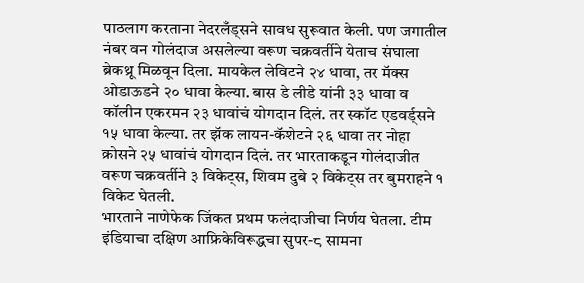पाठलाग करताना नेदरलँड्सने सावध सुरूवात केली. पण जगातील नंबर वन गोलंदाज असलेल्या वरूण चक्रवर्तीने येताच संघाला ब्रेकथ्रू मिळवून दिला. मायकेल लेविटने २४ धावा, तर मॅक्स ओडाऊडने २० धावा केल्या. बास डे लीडे यांनी ३३ धावा व कॉलीन एकरमन २३ धावांचं योगदान दिलं. तर स्कॉट एडवर्ड्सने १५ धावा केल्या. तर झॅक लायन-कॅशेटने २६ धावा तर नोहा क्रोसने २५ धावांचं योगदान दिलं. तर भारताकडून गोलंदाजीत वरूण चक्रवर्तीने ३ विकेट्स, शिवम दुबे २ विकेट्स तर बुमराहने १ विकेट घेतली.
भारताने नाणेफेक जिंकत प्रथम फलंदाजीचा निर्णय घेतला. टीम इंडियाचा दक्षिण आफ्रिकेविरूद्धचा सुपर-८ सामना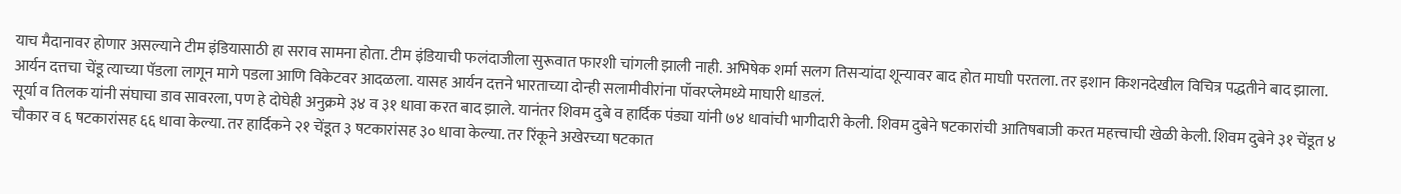याच मैदानावर होणार असल्याने टीम इंडियासाठी हा सराव सामना होता. टीम इंडियाची फलंदाजीला सुरूवात फारशी चांगली झाली नाही. अभिषेक शर्मा सलग तिसऱ्यांदा शून्यावर बाद होत माघाी परतला. तर इशान किशनदेखील विचित्र पद्धतीने बाद झाला. आर्यन दत्तचा चेंडू त्याच्या पॅडला लागून मागे पडला आणि विकेटवर आदळला. यासह आर्यन दत्तने भारताच्या दोन्ही सलामीवीरांना पॉवरप्लेमध्ये माघारी धाडलं.
सूर्या व तिलक यांनी संघाचा डाव सावरला, पण हे दोघेही अनुक्रमे ३४ व ३१ धावा करत बाद झाले. यानंतर शिवम दुबे व हार्दिक पंड्या यांनी ७४ धावांची भागीदारी केली. शिवम दुबेने षटकारांची आतिषबाजी करत महत्त्वाची खेळी केली. शिवम दुबेने ३१ चेंडूत ४ चौकार व ६ षटकारांसह ६६ धावा केल्या. तर हार्दिकने २१ चेंडूत ३ षटकारांसह ३० धावा केल्या. तर रिंकूने अखेरच्या षटकात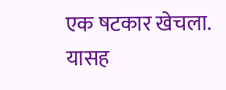एक षटकार खेचला. यासह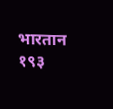भारतान १९३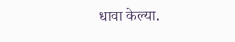धावा केल्या.